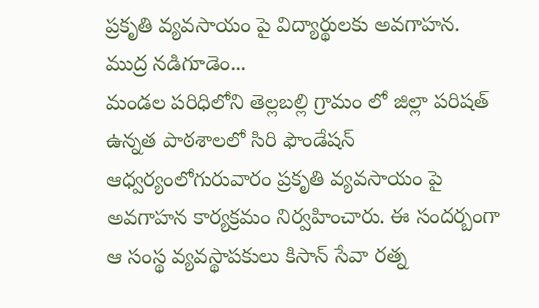ప్రకృతి వ్యవసాయం పై విద్యార్థులకు అవగాహన.
ముద్ర నడిగూడెం...
మండల పరిధిలోని తెల్లబల్లి గ్రామం లో జిల్లా పరిషత్ ఉన్నత పాఠశాలలో సిరి ఫౌండేషన్ ఆధ్వర్యంలోగురువారం ప్రకృతి వ్యవసాయం పై అవగాహన కార్యక్రమం నిర్వహించారు. ఈ సందర్బంగా ఆ సంస్థ వ్యవస్థాపకులు కిసాన్ సేవా రత్న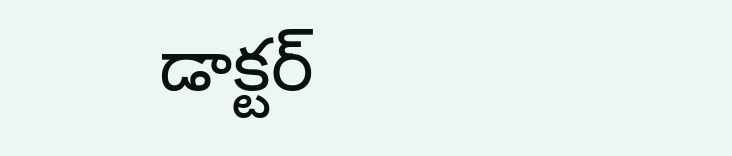డాక్టర్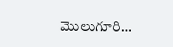మొలుగూరి…